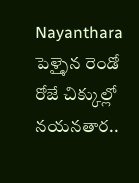Nayanthara పెళ్ళైన రెండో రోజే చిక్కుల్లో నయనతార..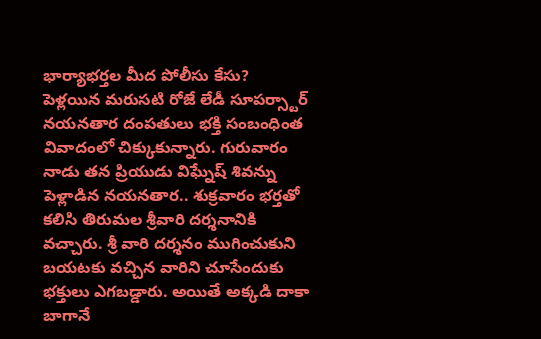భార్యాభర్తల మీద పోలీసు కేసు?
పెళ్లయిన మరుసటి రోజే లేడీ సూపర్స్టార్ నయనతార దంపతులు భక్తి సంబంధింత వివాదంలో చిక్కుకున్నారు. గురువారం నాడు తన ప్రియుడు విఘ్నేష్ శివన్ను పెళ్లాడిన నయనతార.. శుక్రవారం భర్తతో కలిసి తిరుమల శ్రీవారి దర్శనానికి వచ్చారు. శ్రీ వారి దర్శనం ముగించుకుని బయటకు వచ్చిన వారిని చూసేందుకు భక్తులు ఎగబడ్డారు. అయితే అక్కడి దాకా బాగానే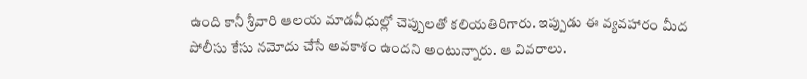ఉంది కానీ శ్రీవారి ఆలయ మాడవీధుల్లో చెప్పులతో కలియతిరిగారు. ఇప్పుడు ఈ వ్యవహారం మీద పోలీసు కేసు నమోదు చేసే అవకాశం ఉందని అంటున్నారు. ఆ వివరాలు.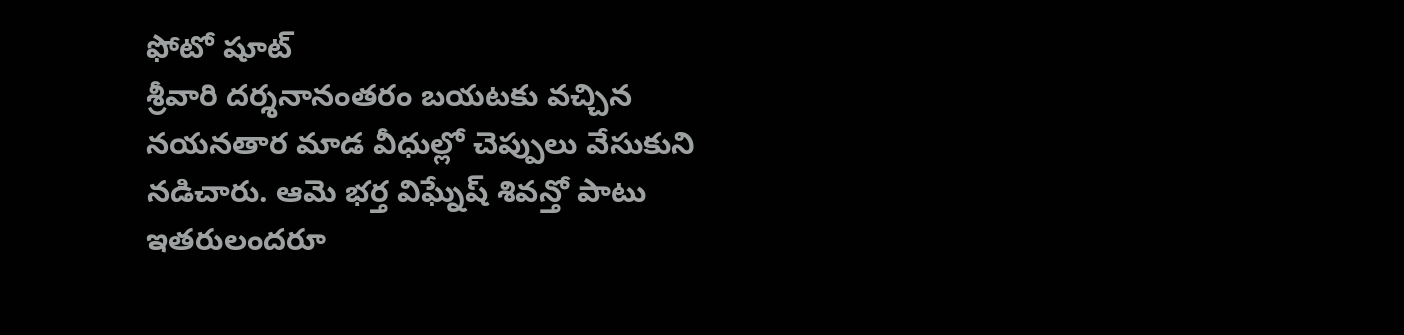ఫోటో షూట్
శ్రీవారి దర్శనానంతరం బయటకు వచ్చిన నయనతార మాడ వీధుల్లో చెప్పులు వేసుకుని నడిచారు. ఆమె భర్త విఘ్నేష్ శివన్తో పాటు ఇతరులందరూ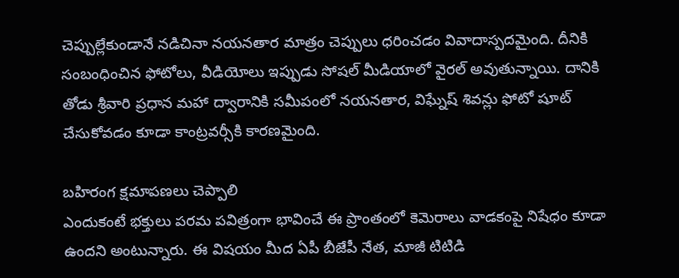చెప్పుల్లేకుండానే నడిచినా నయనతార మాత్రం చెప్పులు ధరించడం వివాదాస్పదమైంది. దీనికి సంబంధించిన ఫోటోలు, వీడియోలు ఇప్పుడు సోషల్ మీడియాలో వైరల్ అవుతున్నాయి. దానికి తోడు శ్రీవారి ప్రధాన మహా ద్వారానికి సమీపంలో నయనతార, విఘ్నేష్ శివన్లు ఫోటో షూట్ చేసుకోవడం కూడా కాంట్రవర్సీకి కారణమైంది.

బహిరంగ క్షమాపణలు చెప్పాలి
ఎందుకంటే భక్తులు పరమ పవిత్రంగా భావించే ఈ ప్రాంతంలో కెమెరాలు వాడకంపై నిషేధం కూడా ఉందని అంటున్నారు. ఈ విషయం మీద ఏపీ బీజేపీ నేత, మాజీ టిటిడి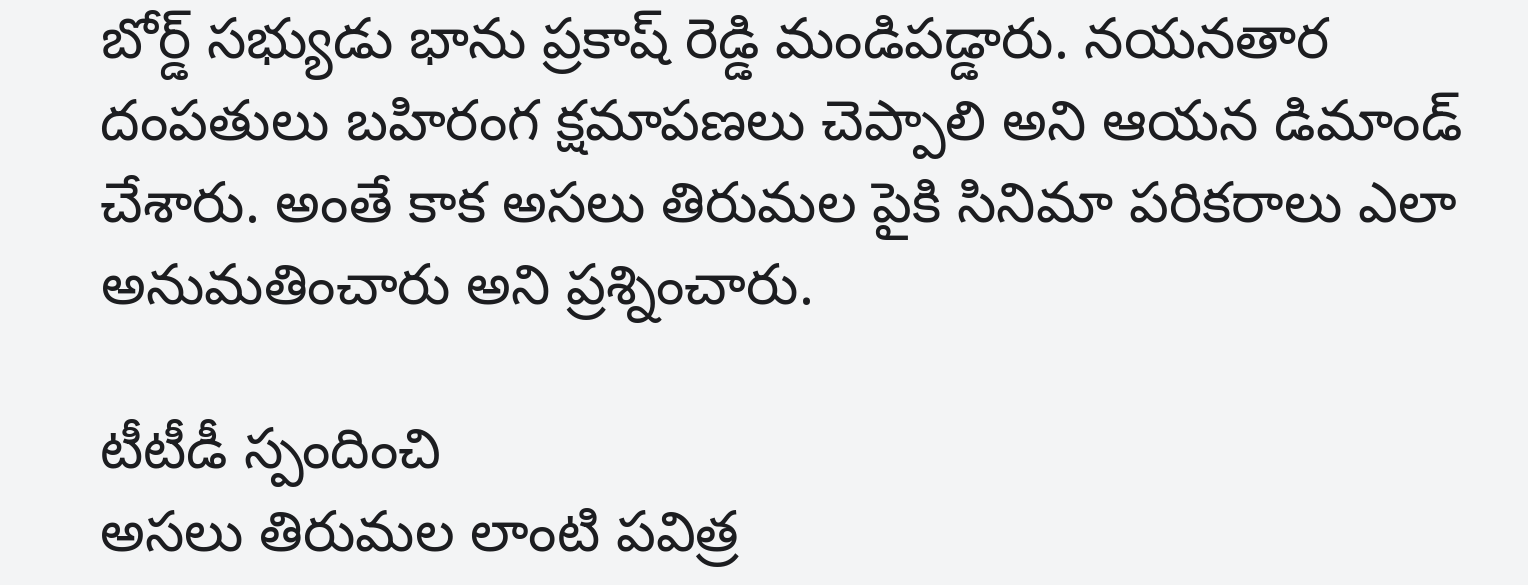బోర్డ్ సభ్యుడు భాను ప్రకాష్ రెడ్డి మండిపడ్డారు. నయనతార దంపతులు బహిరంగ క్షమాపణలు చెప్పాలి అని ఆయన డిమాండ్ చేశారు. అంతే కాక అసలు తిరుమల పైకి సినిమా పరికరాలు ఎలా అనుమతించారు అని ప్రశ్నించారు.

టీటీడీ స్పందించి
అసలు తిరుమల లాంటి పవిత్ర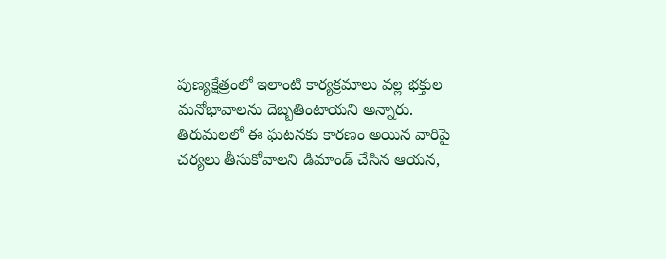పుణ్యక్షేత్రంలో ఇలాంటి కార్యక్రమాలు వల్ల భక్తుల మనోభావాలను దెబ్బతింటాయని అన్నారు. తిరుమలలో ఈ ఘటనకు కారణం అయిన వారిపై చర్యలు తీసుకోవాలని డిమాండ్ చేసిన ఆయన,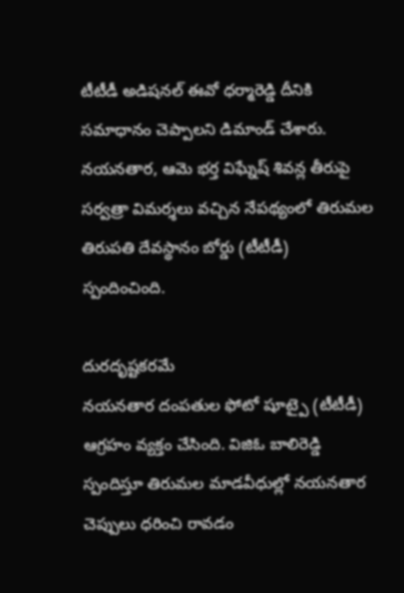టీటీడీ అడిషనల్ ఈవో ధర్మారెడ్డి దీనికి సమాధానం చెప్పాలని డిమాండ్ చేశారు. నయనతార, ఆమె భర్త విఘ్నేష్ శివన్ల తీరుపై సర్వత్రా విమర్శలు వచ్చిన నేపథ్యంలో తిరుమల తిరుపతి దేవస్థానం బోర్డు (టీటీడీ) స్పందించింది.

దురదృష్టకరమే
నయనతార దంపతుల ఫోటో షూట్పై (టీటీడీ) ఆగ్రహం వ్యక్తం చేసింది. విజిఓ బాలిరెడ్డి స్పందిస్తూ తిరుమల మాడవీధుల్లో నయనతార చెప్పులు ధరించి రావడం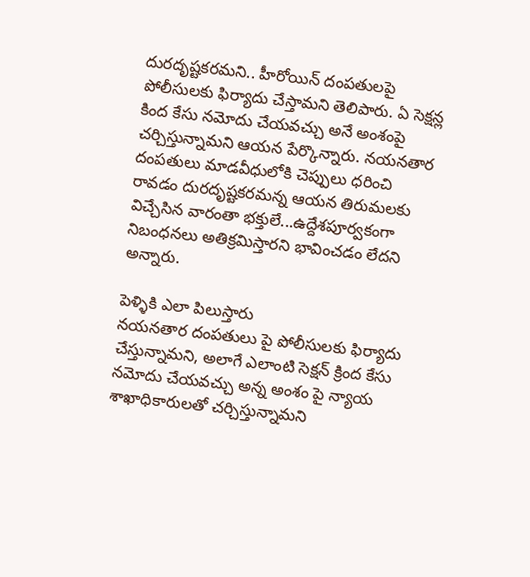దురదృష్టకరమని.. హీరోయిన్ దంపతులపై పోలీసులకు ఫిర్యాదు చేస్తామని తెలిపారు. ఏ సెక్షన్ల కింద కేసు నమోదు చేయవచ్చు అనే అంశంపై చర్చిస్తున్నామని ఆయన పేర్కొన్నారు. నయనతార దంపతులు మాడవీధులోకి చెప్పులు ధరించి రావడం దురదృష్టకరమన్న ఆయన తిరుమలకు విచ్చేసిన వారంతా భక్తులే...ఉద్దేశపూర్వకంగా నిబంధనలు అతిక్రమిస్తారని భావించడం లేదని అన్నారు.

పెళ్ళికి ఎలా పిలుస్తారు
నయనతార దంపతులు పై పోలీసులకు ఫిర్యాదు చేస్తున్నామని, అలాగే ఎలాంటి సెక్షన్ క్రింద కేసు నమోదు చేయవచ్చు అన్న అంశం పై న్యాయ శాఖాధికారులతో చర్చిస్తున్నామని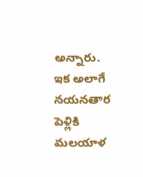అన్నారు. ఇక అలాగే నయనతార పెళ్లికి మలయాళ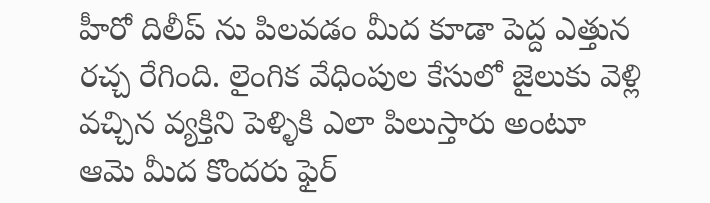హీరో దిలీప్ ను పిలవడం మీద కూడా పెద్ద ఎత్తున రచ్చ రేగింది. లైంగిక వేధింపుల కేసులో జైలుకు వెళ్లి వచ్చిన వ్యక్తిని పెళ్ళికి ఎలా పిలుస్తారు అంటూ ఆమె మీద కొందరు ఫైర్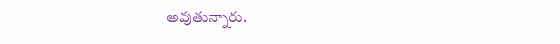అవుతున్నారు.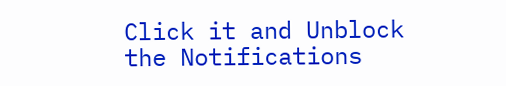Click it and Unblock the Notifications